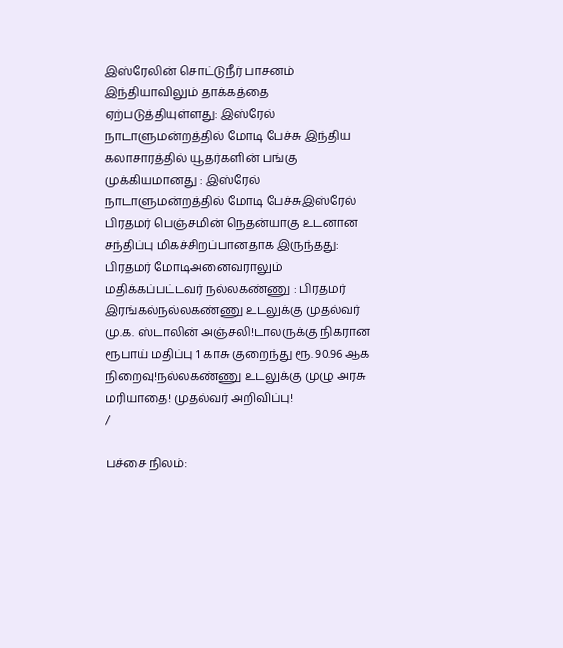இஸ்ரேலின் சொட்டுநீர் பாசனம் இந்தியாவிலும் தாக்கத்தை ஏற்படுத்தியுள்ளது: இஸ்ரேல் நாடாளுமன்றத்தில் மோடி பேச்சு இந்திய கலாசாரத்தில் யூதர்களின் பங்கு முக்கியமானது : இஸ்ரேல் நாடாளுமன்றத்தில் மோடி பேச்சுஇஸ்ரேல் பிரதமர் பெஞ்சமின் நெதன்யாகு உடனான சந்திப்பு மிகச்சிறப்பானதாக இருந்தது: பிரதமர் மோடிஅனைவராலும் மதிக்கப்பட்டவர் நல்லகண்ணு : பிரதமர் இரங்கல்நல்லகண்ணு உடலுக்கு முதல்வர் மு.க. ஸ்டாலின் அஞ்சலி!டாலருக்கு நிகரான ரூபாய் மதிப்பு 1 காசு குறைந்து ரூ. 90.96 ஆக நிறைவு!நல்லகண்ணு உடலுக்கு முழு அரசு மரியாதை! முதல்வர் அறிவிப்பு!
/

பச்சை நிலம்: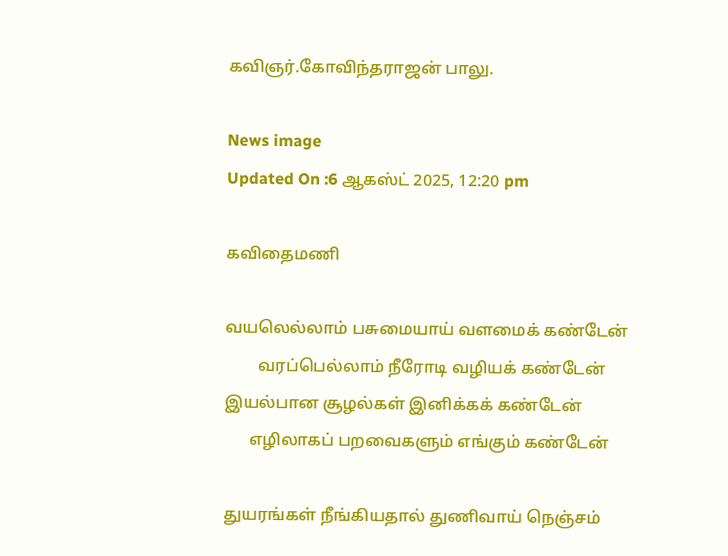கவிஞர்.கோவிந்தராஜன் பாலு.

News image
Updated On :6 ஆகஸ்ட் 2025, 12:20 pm

கவிதைமணி

வயலெல்லாம் பசுமையாய் வளமைக் கண்டேன்
        வரப்பெல்லாம் நீரோடி வழியக் கண்டேன்
இயல்பான சூழல்கள் இனிக்கக் கண்டேன்
      எழிலாகப் பறவைகளும் எங்கும் கண்டேன்

துயரங்கள் நீங்கியதால் துணிவாய் நெஞ்சம்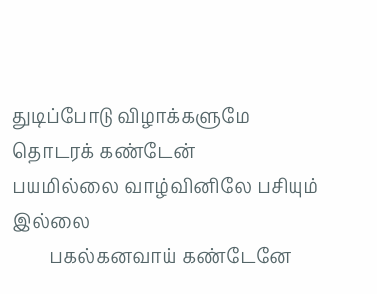துடிப்போடு விழாக்களுமே தொடரக் கண்டேன்
பயமில்லை வாழ்வினிலே பசியும் இல்லை
        பகல்கனவாய் கண்டேனே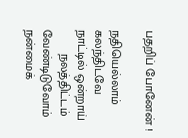பதறிப் போனேன் !

நதியெல்லாம் கலந்திடவே நாட்டில் ஒன்றாய்
       நலத்திட்டம் வேண்டிடுவோம் நன்மைக்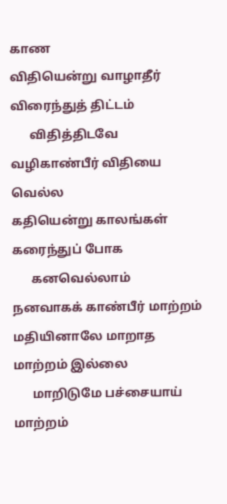காண
விதியென்று வாழாதீர் விரைந்துத் திட்டம்
      விதித்திடவே வழிகாண்பீர் விதியை வெல்ல
கதியென்று காலங்கள் கரைந்துப் போக
      கனவெல்லாம் நனவாகக் காண்பீர் மாற்றம்
மதியினாலே மாறாத மாற்றம் இல்லை
      மாறிடுமே பச்சையாய் மாற்றம்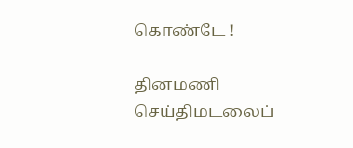கொண்டே !

தினமணி செய்திமடலைப்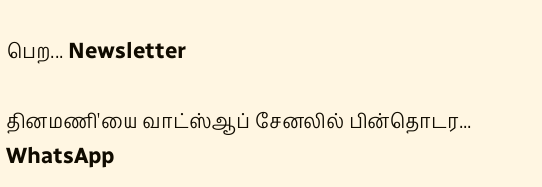பெற... Newsletter

தினமணி'யை வாட்ஸ்ஆப் சேனலில் பின்தொடர... WhatsApp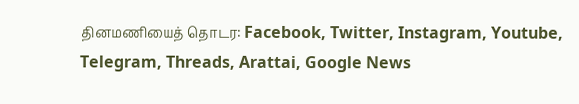தினமணியைத் தொடர: Facebook, Twitter, Instagram, Youtube, Telegram, Threads, Arattai, Google News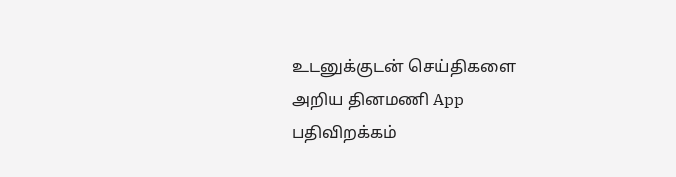உடனுக்குடன் செய்திகளை அறிய தினமணி App பதிவிறக்கம்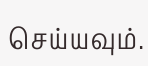செய்யவும்.